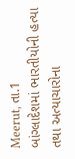Meerut, તા.1
બાંગ્લાદેશમાં ભારતીયોની હત્યા તથા અત્યાચારોના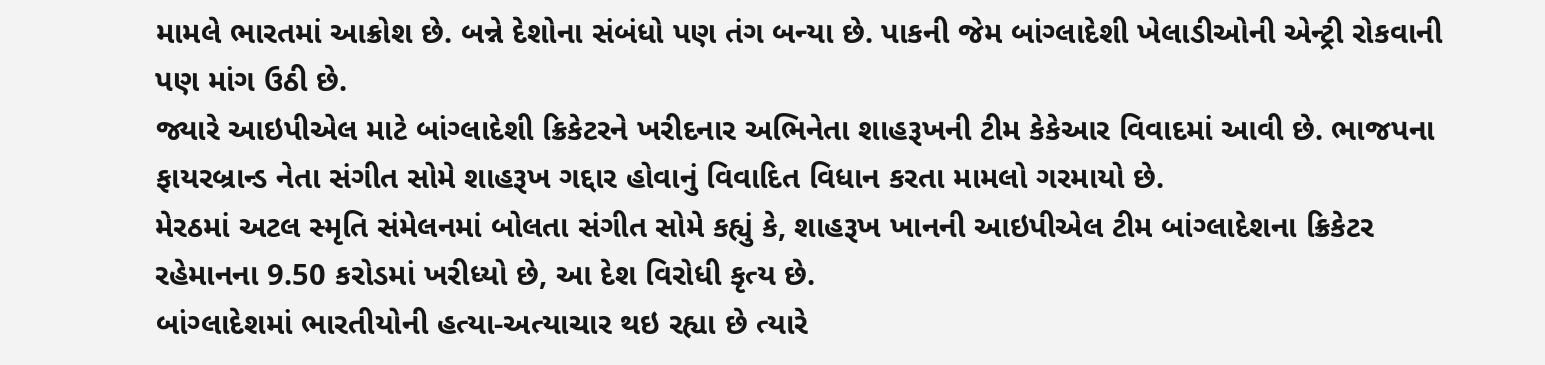મામલે ભારતમાં આક્રોશ છે. બન્ને દેશોના સંબંધો પણ તંગ બન્યા છે. પાકની જેમ બાંગ્લાદેશી ખેલાડીઓની એન્ટ્રી રોકવાની પણ માંગ ઉઠી છે.
જ્યારે આઇપીએલ માટે બાંગ્લાદેશી ક્રિકેટરને ખરીદનાર અભિનેતા શાહરૂખની ટીમ કેકેઆર વિવાદમાં આવી છે. ભાજપના ફાયરબ્રાન્ડ નેતા સંગીત સોમે શાહરૂખ ગદ્દાર હોવાનું વિવાદિત વિધાન કરતા મામલો ગરમાયો છે.
મેરઠમાં અટલ સ્મૃતિ સંમેલનમાં બોલતા સંગીત સોમે કહ્યું કે, શાહરૂખ ખાનની આઇપીએલ ટીમ બાંગ્લાદેશના ક્રિકેટર રહેમાનના 9.50 કરોડમાં ખરીધ્યો છે, આ દેશ વિરોધી કૃત્ય છે.
બાંગ્લાદેશમાં ભારતીયોની હત્યા-અત્યાચાર થઇ રહ્યા છે ત્યારે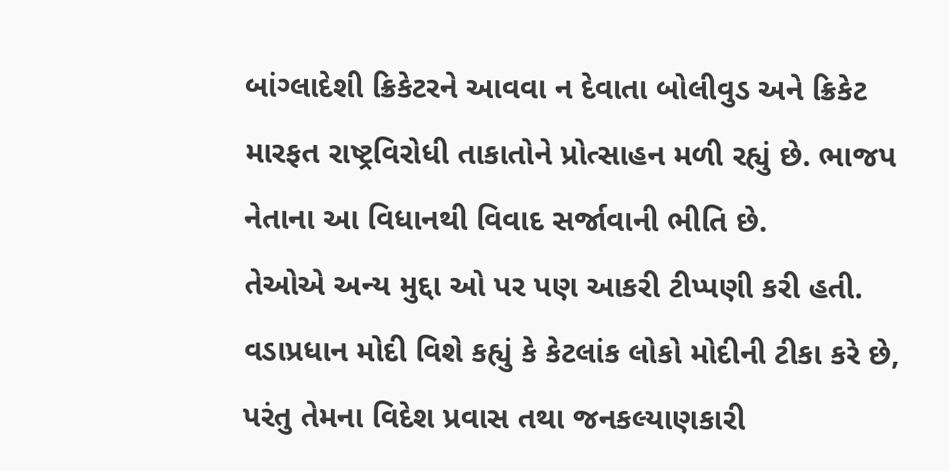બાંગ્લાદેશી ક્રિકેટરને આવવા ન દેવાતા બોલીવુડ અને ક્રિકેટ મારફત રાષ્ટ્રવિરોધી તાકાતોને પ્રોત્સાહન મળી રહ્યું છે. ભાજપ નેતાના આ વિધાનથી વિવાદ સર્જાવાની ભીતિ છે.
તેઓએ અન્ય મુદ્દા ઓ પર પણ આકરી ટીપ્પણી કરી હતી. વડાપ્રધાન મોદી વિશે કહ્યું કે કેટલાંક લોકો મોદીની ટીકા કરે છે, પરંતુ તેમના વિદેશ પ્રવાસ તથા જનકલ્યાણકારી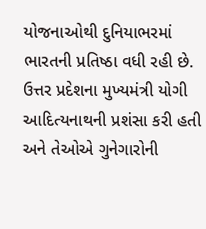યોજનાઓથી દુનિયાભરમાં ભારતની પ્રતિષ્ઠા વધી રહી છે.
ઉત્તર પ્રદેશના મુખ્યમંત્રી યોગી આદિત્યનાથની પ્રશંસા કરી હતી અને તેઓએ ગુનેગારોની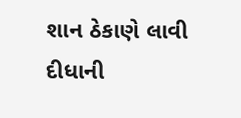શાન ઠેકાણે લાવી દીધાની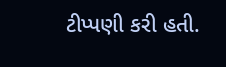ટીપ્પણી કરી હતી.